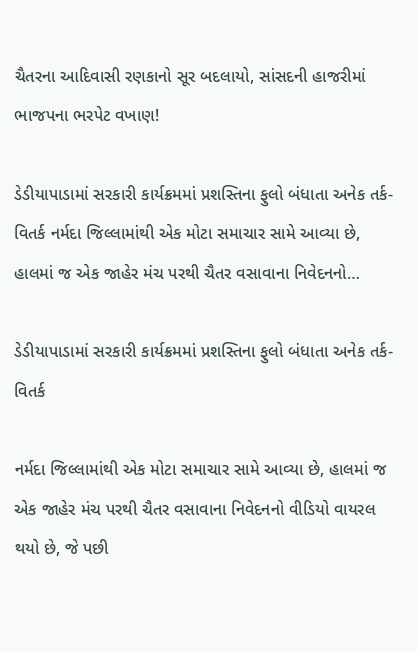ચૈતરના આદિવાસી રણકાનો સૂર બદલાયો, સાંસદની હાજરીમાં ભાજપના ભરપેટ વખાણ!

ડેડીયાપાડામાં સરકારી કાર્યક્રમમાં પ્રશસ્તિના ફુલો બંધાતા અનેક તર્ક-વિતર્ક નર્મદા જિલ્લામાંથી એક મોટા સમાચાર સામે આવ્યા છે, હાલમાં જ એક જાહેર મંચ પરથી ચૈતર વસાવાના નિવેદનનો…

ડેડીયાપાડામાં સરકારી કાર્યક્રમમાં પ્રશસ્તિના ફુલો બંધાતા અનેક તર્ક-વિતર્ક

નર્મદા જિલ્લામાંથી એક મોટા સમાચાર સામે આવ્યા છે, હાલમાં જ એક જાહેર મંચ પરથી ચૈતર વસાવાના નિવેદનનો વીડિયો વાયરલ થયો છે, જે પછી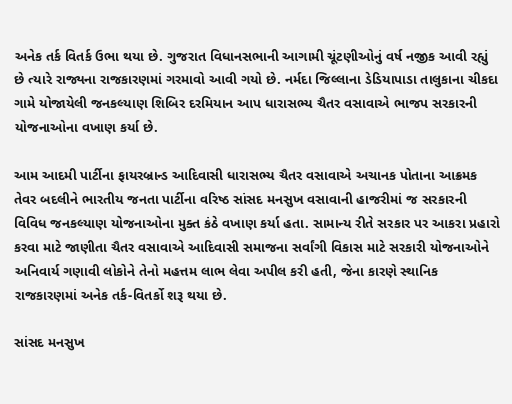અનેક તર્ક વિતર્ક ઉભા થયા છે. ગુજરાત વિધાનસભાની આગામી ચૂંટણીઓનું વર્ષ નજીક આવી રહ્યું છે ત્યારે રાજ્યના રાજકારણમાં ગરમાવો આવી ગયો છે. નર્મદા જિલ્લાના ડેડિયાપાડા તાલુકાના ચીકદા ગામે યોજાયેલી જનકલ્યાણ શિબિર દરમિયાન આપ ધારાસભ્ય ચૈતર વસાવાએ ભાજપ સરકારની યોજનાઓના વખાણ કર્યા છે.

આમ આદમી પાર્ટીના ફાયરબ્રાન્ડ આદિવાસી ધારાસભ્ય ચૈતર વસાવાએ અચાનક પોતાના આક્રમક તેવર બદલીને ભારતીય જનતા પાર્ટીના વરિષ્ઠ સાંસદ મનસુખ વસાવાની હાજરીમાં જ સરકારની વિવિધ જનકલ્યાણ યોજનાઓના મુક્ત કંઠે વખાણ કર્યા હતા. સામાન્ય રીતે સરકાર પર આકરા પ્રહારો કરવા માટે જાણીતા ચૈતર વસાવાએ આદિવાસી સમાજના સર્વાંગી વિકાસ માટે સરકારી યોજનાઓને અનિવાર્ય ગણાવી લોકોને તેનો મહત્તમ લાભ લેવા અપીલ કરી હતી, જેના કારણે સ્થાનિક રાજકારણમાં અનેક તર્ક-વિતર્કો શરૂ થયા છે.

સાંસદ મનસુખ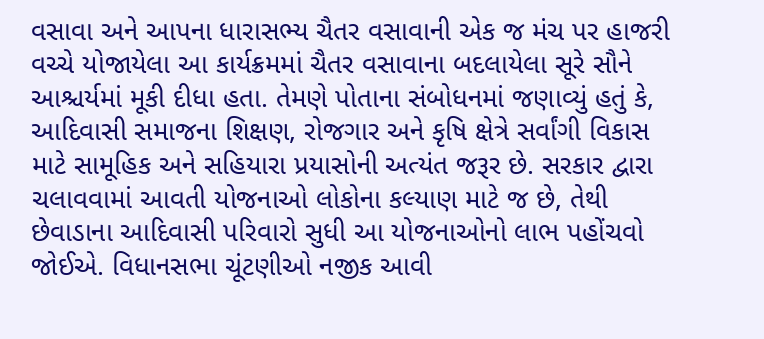વસાવા અને આપના ધારાસભ્ય ચૈતર વસાવાની એક જ મંચ પર હાજરી વચ્ચે યોજાયેલા આ કાર્યક્રમમાં ચૈતર વસાવાના બદલાયેલા સૂરે સૌને આશ્ચર્યમાં મૂકી દીધા હતા. તેમણે પોતાના સંબોધનમાં જણાવ્યું હતું કે, આદિવાસી સમાજના શિક્ષણ, રોજગાર અને કૃષિ ક્ષેત્રે સર્વાંગી વિકાસ માટે સામૂહિક અને સહિયારા પ્રયાસોની અત્યંત જરૂર છે. સરકાર દ્વારા ચલાવવામાં આવતી યોજનાઓ લોકોના કલ્યાણ માટે જ છે, તેથી છેવાડાના આદિવાસી પરિવારો સુધી આ યોજનાઓનો લાભ પહોંચવો જોઈએ. વિધાનસભા ચૂંટણીઓ નજીક આવી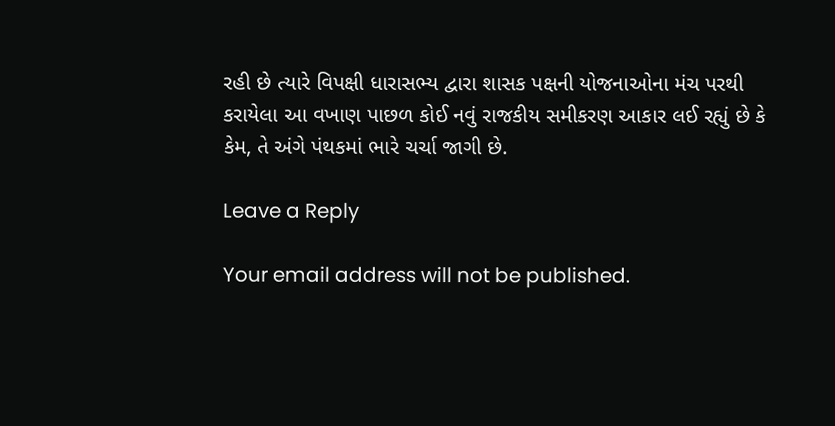રહી છે ત્યારે વિપક્ષી ધારાસભ્ય દ્વારા શાસક પક્ષની યોજનાઓના મંચ પરથી કરાયેલા આ વખાણ પાછળ કોઈ નવું રાજકીય સમીકરણ આકાર લઈ રહ્યું છે કે કેમ, તે અંગે પંથકમાં ભારે ચર્ચા જાગી છે.

Leave a Reply

Your email address will not be published.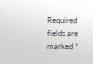Required fields are marked *